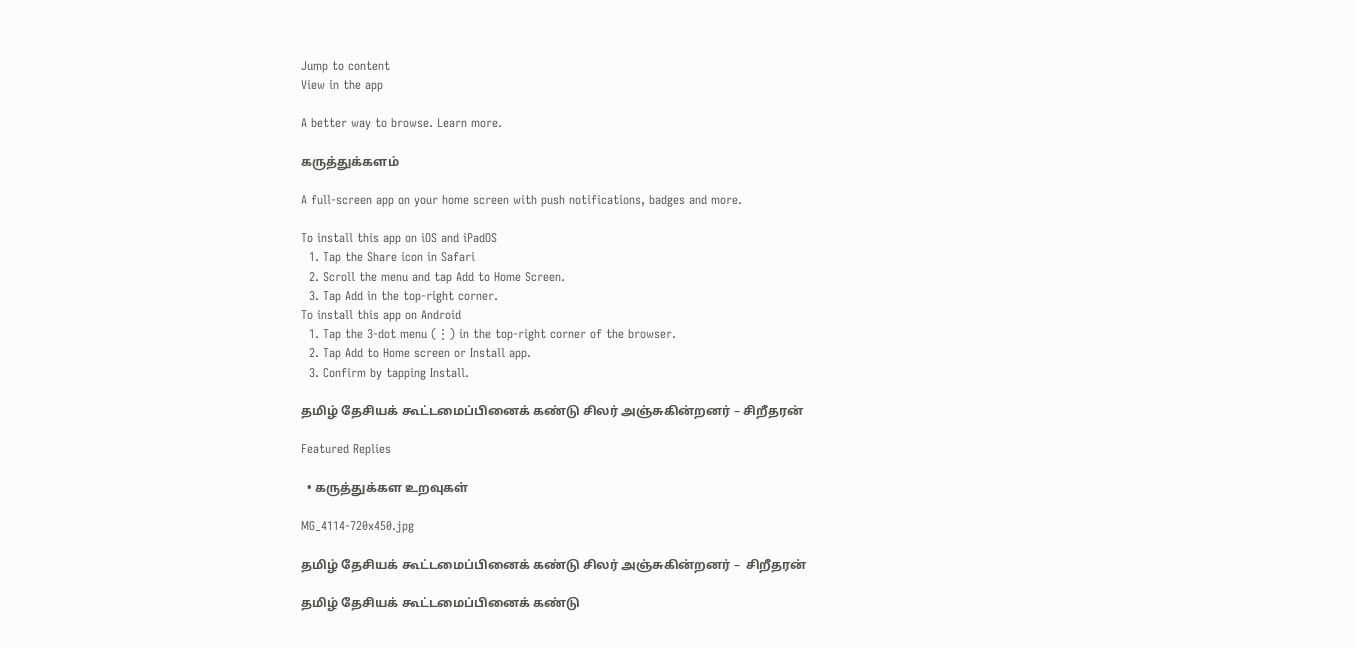Jump to content
View in the app

A better way to browse. Learn more.

கருத்துக்களம்

A full-screen app on your home screen with push notifications, badges and more.

To install this app on iOS and iPadOS
  1. Tap the Share icon in Safari
  2. Scroll the menu and tap Add to Home Screen.
  3. Tap Add in the top-right corner.
To install this app on Android
  1. Tap the 3-dot menu (⋮) in the top-right corner of the browser.
  2. Tap Add to Home screen or Install app.
  3. Confirm by tapping Install.

தமிழ் தேசியக் கூட்டமைப்பினைக் கண்டு சிலர் அஞ்சுகின்றனர் – சிறீதரன்

Featured Replies

  • கருத்துக்கள உறவுகள்

MG_4114-720x450.jpg

தமிழ் தேசியக் கூட்டமைப்பினைக் கண்டு சிலர் அஞ்சுகின்றனர் –  சிறீதரன்

தமிழ் தேசியக் கூட்டமைப்பினைக் கண்டு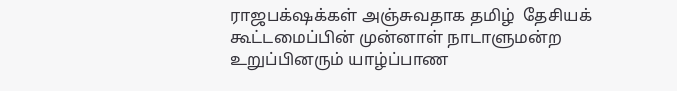ராஜபக்‌ஷக்கள் அஞ்சுவதாக தமிழ்  தேசியக் கூட்டமைப்பின் முன்னாள் நாடாளுமன்ற உறுப்பினரும் யாழ்ப்பாண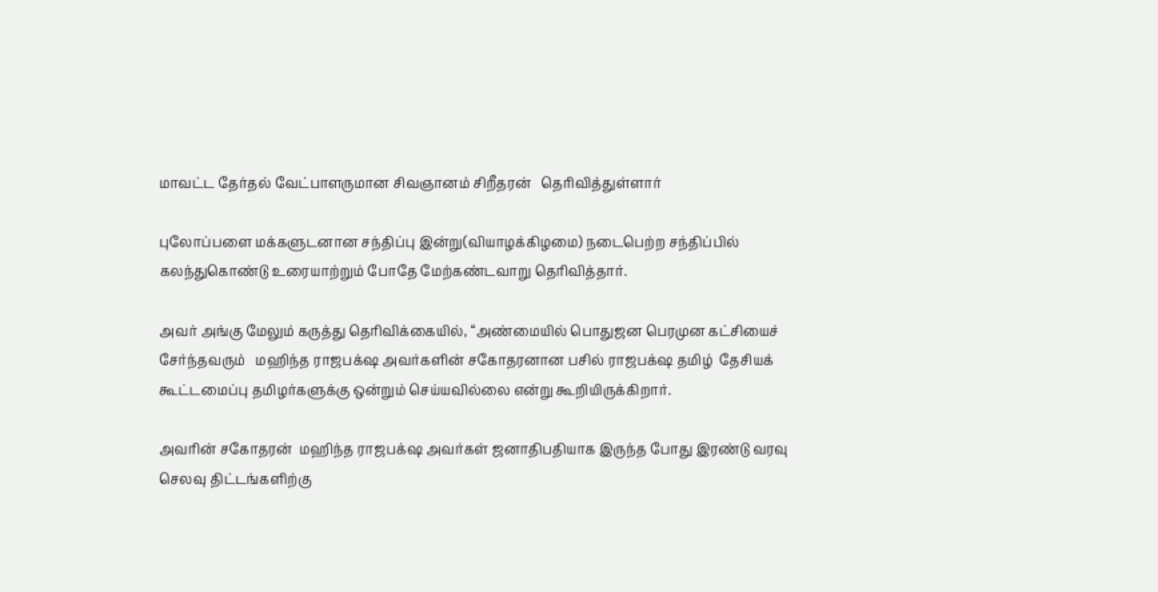மாவட்ட தேர்தல் வேட்பாளருமான சிவஞானம் சிறீதரன்   தெரிவித்துள்ளார்

புலோப்பளை மக்களுடனான சந்திப்பு இன்று(வியாழக்கிழமை) நடைபெற்ற சந்திப்பில் கலந்துகொண்டு உரையாற்றும் போதே மேற்கண்டவாறு தெரிவித்தார்.

அவர் அங்கு மேலும் கருத்து தெரிவிக்கையில், “அண்மையில் பொதுஜன பெரமுன கட்சியைச் சேர்ந்தவரும்   மஹிந்த ராஜபக்‌ஷ அவர்களின் சகோதரனான பசில் ராஜபக்‌ஷ தமிழ்  தேசியக் கூட்டமைப்பு தமிழர்களுக்கு ஒன்றும் செய்யவில்லை என்று கூறியிருக்கிறார்.

அவரின் சகோதரன்  மஹிந்த ராஜபக்‌ஷ அவர்கள் ஜனாதிபதியாக இருந்த போது இரண்டு வரவு செலவு திட்டங்களிற்கு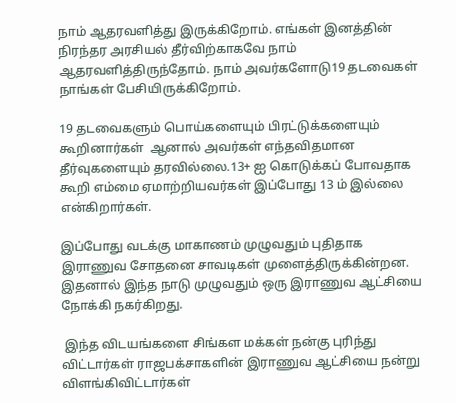நாம் ஆதரவளித்து இருக்கிறோம். எங்கள் இனத்தின் நிரந்தர அரசியல் தீர்விற்காகவே நாம் ஆதரவளித்திருந்தோம். நாம் அவர்களோடு19 தடவைகள் நாங்கள் பேசியிருக்கிறோம்.

19 தடவைகளும் பொய்களையும் பிரட்டுக்களையும் கூறினார்கள்  ஆனால் அவர்கள் எந்தவிதமான தீர்வுகளையும் தரவில்லை.13+ ஐ கொடுக்கப் போவதாக கூறி எம்மை ஏமாற்றியவர்கள் இப்போது 13 ம் இல்லை என்கிறார்கள்.

இப்போது வடக்கு மாகாணம் முழுவதும் புதிதாக இராணுவ சோதனை சாவடிகள் முளைத்திருக்கின்றன. இதனால் இந்த நாடு முழுவதும் ஒரு இராணுவ ஆட்சியை நோக்கி நகர்கிறது.

 இந்த விடயங்களை சிங்கள மக்கள் நன்கு புரிந்து விட்டார்கள் ராஜபக்சாகளின் இராணுவ ஆட்சியை நன்று  விளங்கிவிட்டார்கள்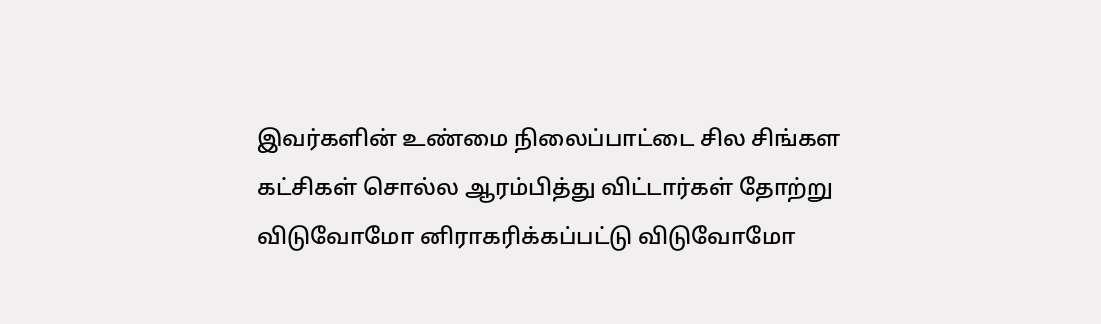இவர்களின் உண்மை நிலைப்பாட்டை சில சிங்கள கட்சிகள் சொல்ல ஆரம்பித்து விட்டார்கள் தோற்று விடுவோமோ னிராகரிக்கப்பட்டு விடுவோமோ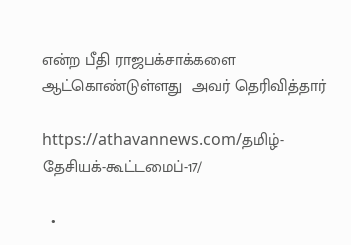என்ற பீதி ராஜபக்சாக்களை ஆட்கொண்டுள்ளது  அவர் தெரிவித்தார்

https://athavannews.com/தமிழ்-தேசியக்-கூட்டமைப்-17/

  •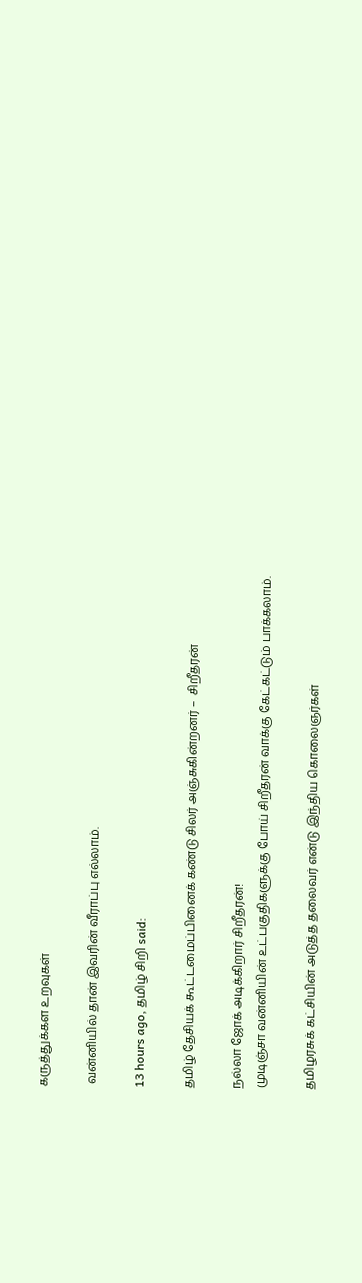கருத்துக்கள உறவுகள்

 வன்னியில் தான் இவரின் வீராப்பு எல்லாம்.

13 hours ago, தமிழ் சிறி said:

தமிழ் தேசியக் கூட்டமைப்பினைக் கண்டு சிலர் அஞ்சுகின்றனர் –  சிறீதரன்

நல்லா ஜோக் அடிக்கிறார் சிறீதரன்!
முடிஞ்சா வன்னியின் உட்பகுதிகளுக்கு போய் சிறீதரன் வாக்கு கேட்கட்டும் பாக்கலாம்.

தமிழரசுக் கட்சியின் அடுத்த தலைவர் என்டு இந்திய கொலைஞர்கள்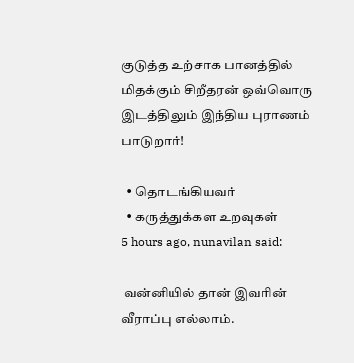குடுத்த உற்சாக பானத்தில் மிதக்கும் சிறீதரன் ஒவ்வொரு இடத்திலும் இந்திய புராணம் பாடுறார்!

  • தொடங்கியவர்
  • கருத்துக்கள உறவுகள்
5 hours ago, nunavilan said:

 வன்னியில் தான் இவரின் வீராப்பு எல்லாம்.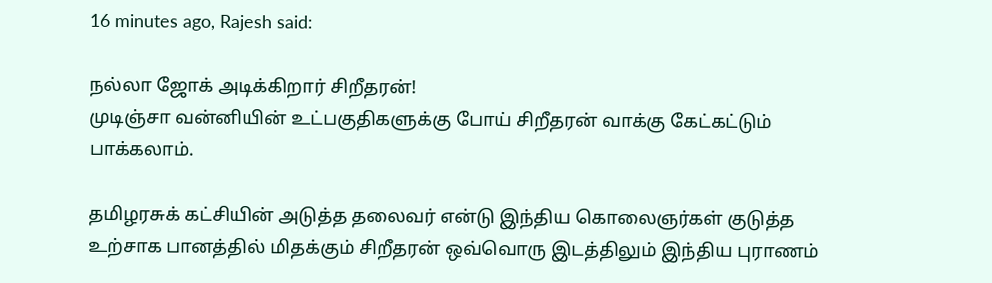16 minutes ago, Rajesh said:

நல்லா ஜோக் அடிக்கிறார் சிறீதரன்!
முடிஞ்சா வன்னியின் உட்பகுதிகளுக்கு போய் சிறீதரன் வாக்கு கேட்கட்டும் பாக்கலாம்.

தமிழரசுக் கட்சியின் அடுத்த தலைவர் என்டு இந்திய கொலைஞர்கள் குடுத்த உற்சாக பானத்தில் மிதக்கும் சிறீதரன் ஒவ்வொரு இடத்திலும் இந்திய புராணம்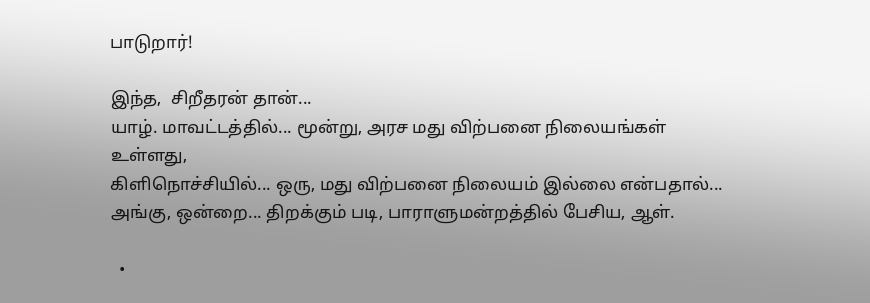பாடுறார்!

இந்த,  சிறீதரன் தான்...
யாழ். மாவட்டத்தில்... மூன்று, அரச மது விற்பனை நிலையங்கள் உள்ளது,
கிளிநொச்சியில்... ஒரு, மது விற்பனை நிலையம் இல்லை என்பதால்...
அங்கு, ஒன்றை... திறக்கும் படி, பாராளுமன்றத்தில் பேசிய, ஆள்.

  •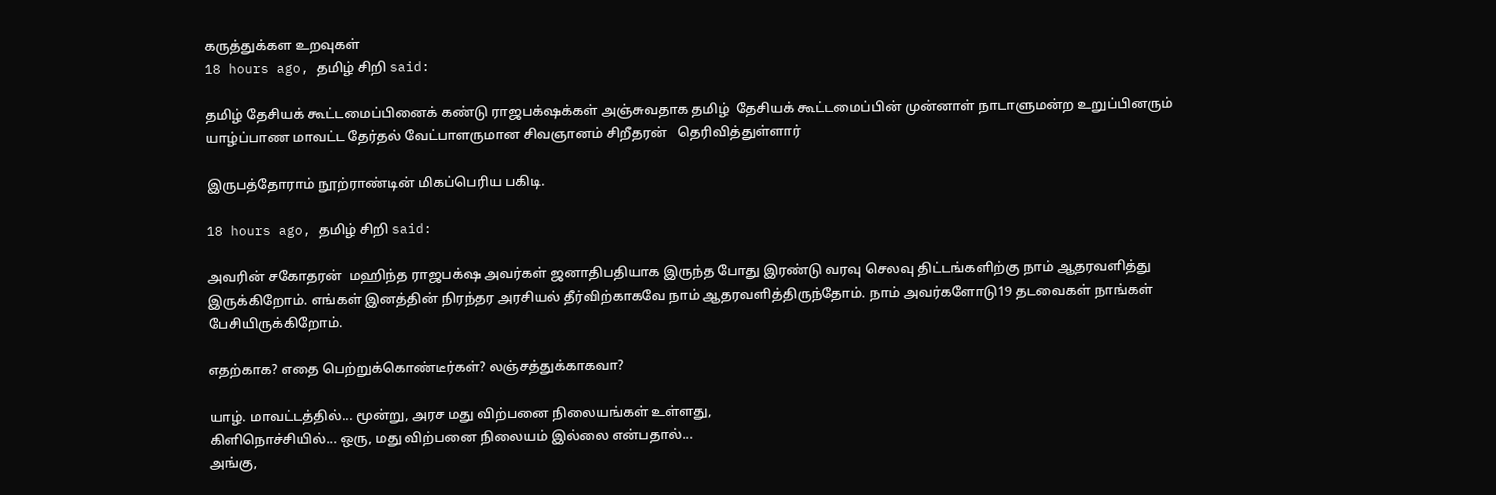கருத்துக்கள உறவுகள்
18 hours ago, தமிழ் சிறி said:

தமிழ் தேசியக் கூட்டமைப்பினைக் கண்டு ராஜபக்‌ஷக்கள் அஞ்சுவதாக தமிழ்  தேசியக் கூட்டமைப்பின் முன்னாள் நாடாளுமன்ற உறுப்பினரும் யாழ்ப்பாண மாவட்ட தேர்தல் வேட்பாளருமான சிவஞானம் சிறீதரன்   தெரிவித்துள்ளார்

இருபத்தோராம் நூற்ராண்டின் மிகப்பெரிய பகிடி.

18 hours ago, தமிழ் சிறி said:

அவரின் சகோதரன்  மஹிந்த ராஜபக்‌ஷ அவர்கள் ஜனாதிபதியாக இருந்த போது இரண்டு வரவு செலவு திட்டங்களிற்கு நாம் ஆதரவளித்து இருக்கிறோம். எங்கள் இனத்தின் நிரந்தர அரசியல் தீர்விற்காகவே நாம் ஆதரவளித்திருந்தோம். நாம் அவர்களோடு19 தடவைகள் நாங்கள் பேசியிருக்கிறோம்.

எதற்காக? எதை பெற்றுக்கொண்டீர்கள்? லஞ்சத்துக்காகவா?

யாழ். மாவட்டத்தில்... மூன்று, அரச மது விற்பனை நிலையங்கள் உள்ளது,
கிளிநொச்சியில்... ஒரு, மது விற்பனை நிலையம் இல்லை என்பதால்...
அங்கு,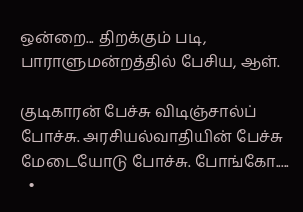ஒன்றை... திறக்கும் படி, பாராளுமன்றத்தில் பேசிய, ஆள்.

குடிகாரன் பேச்சு விடிஞ்சால்ப் போச்சு. அரசியல்வாதியின் பேச்சு மேடையோடு போச்சு. போங்கோ.....
  •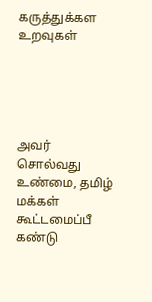கருத்துக்கள உறவுகள்





அவர் சொல்வது உண்மை, தமிழ் மக்கள் கூட்டமைப்பீ கண்டு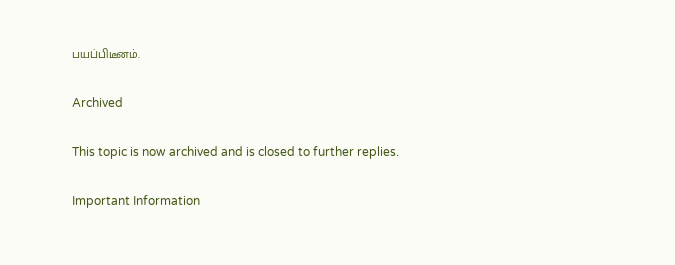பயப்பிடீனம்.

Archived

This topic is now archived and is closed to further replies.

Important Information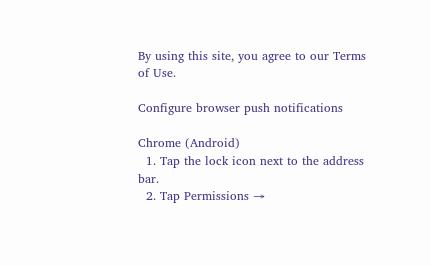By using this site, you agree to our Terms of Use.

Configure browser push notifications

Chrome (Android)
  1. Tap the lock icon next to the address bar.
  2. Tap Permissions →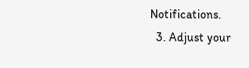Notifications.
  3. Adjust your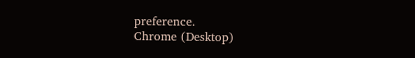preference.
Chrome (Desktop)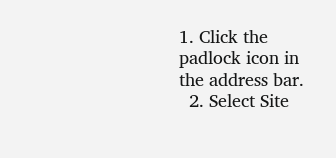1. Click the padlock icon in the address bar.
  2. Select Site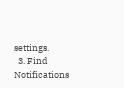settings.
  3. Find Notifications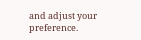and adjust your preference.